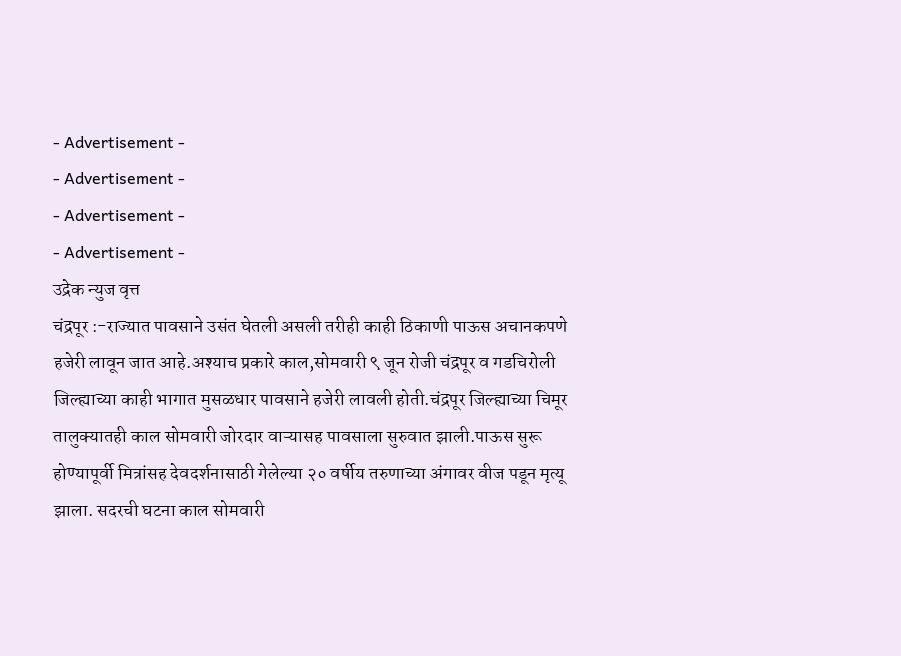- Advertisement -
- Advertisement -
- Advertisement -
- Advertisement -
उद्रेक न्युज वृत्त
चंद्रपूर :-राज्यात पावसाने उसंत घेतली असली तरीही काही ठिकाणी पाऊस अचानकपणे हजेरी लावून जात आहे.अश्याच प्रकारे काल,सोमवारी ९ जून रोजी चंद्रपूर व गडचिरोली जिल्ह्याच्या काही भागात मुसळधार पावसाने हजेरी लावली होती.चंद्रपूर जिल्ह्याच्या चिमूर तालुक्यातही काल सोमवारी जोरदार वाऱ्यासह पावसाला सुरुवात झाली.पाऊस सुरू होण्यापूर्वी मित्रांसह देवदर्शनासाठी गेलेल्या २० वर्षीय तरुणाच्या अंगावर वीज पडून मृत्यू झाला. सदरची घटना काल सोमवारी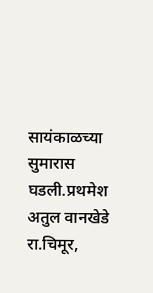सायंकाळच्या सुमारास घडली.प्रथमेश अतुल वानखेडे रा.चिमूर,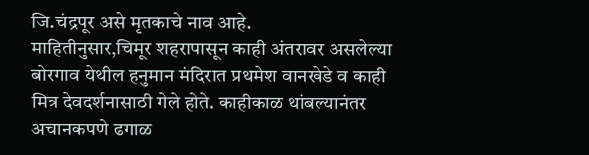जि.चंद्रपूर असे मृतकाचे नाव आहे.
माहितीनुसार,चिमूर शहरापासून काही अंतरावर असलेल्या बोरगाव येथील हनुमान मंदिरात प्रथमेश वानखेडे व काही मित्र देवदर्शनासाठी गेले होते. काहीकाळ थांबल्यानंतर अचानकपणे ढगाळ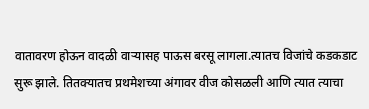वातावरण होऊन वादळी वाऱ्यासह पाऊस बरसू लागला.त्यातच विजांचे कडकडाट सुरू झाले. तितक्यातच प्रथमेशच्या अंगावर वीज कोसळली आणि त्यात त्याचा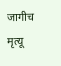जागीच मृत्यू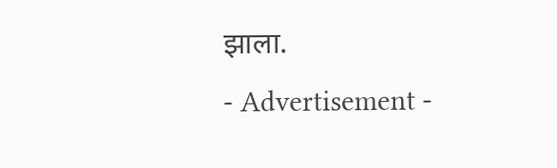झाला.
- Advertisement -